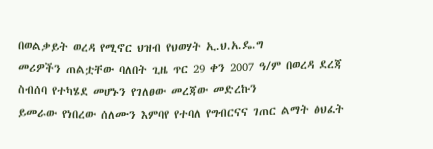በወልቃይት ወረዳ የሚኖር ህዝብ የህወሃት ኢ.ህ.አ.ዴ.ግ
መሪዎችን ጠልቷቸው ባለበት ጊዜ ጥር 29 ቀን 2007 ዓ/ም በወረዳ ደረጃ ስብሰባ የተካሄደ መሆኑን የገለፀው መረጃው መድረኩን
ይመራው የነበረው ሰለሙን እምባየ የተባለ የግብርናና ገጠር ልማት ፅህፈት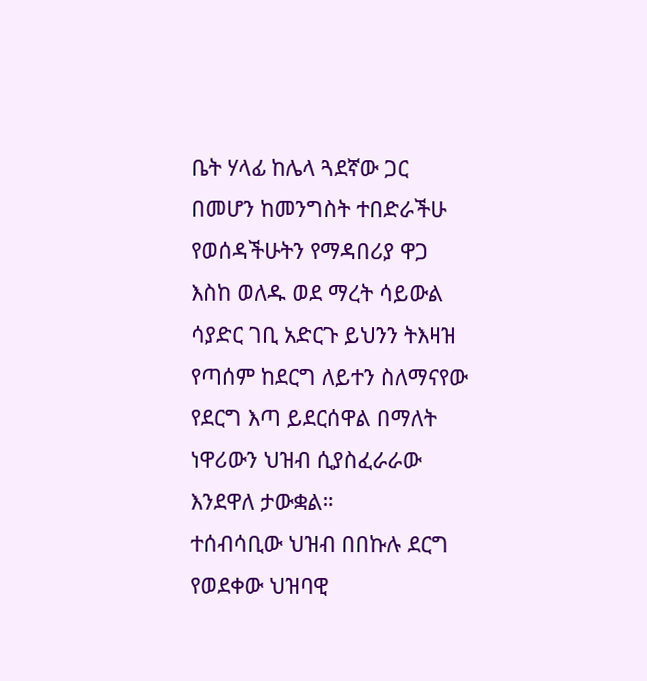ቤት ሃላፊ ከሌላ ጓደኛው ጋር በመሆን ከመንግስት ተበድራችሁ
የወሰዳችሁትን የማዳበሪያ ዋጋ እስከ ወለዱ ወደ ማረት ሳይውል ሳያድር ገቢ አድርጉ ይህንን ትእዛዝ የጣሰም ከደርግ ለይተን ስለማናየው
የደርግ እጣ ይደርሰዋል በማለት ነዋሪውን ህዝብ ሲያስፈራራው እንደዋለ ታውቋል።
ተሰብሳቢው ህዝብ በበኩሉ ደርግ የወደቀው ህዝባዊ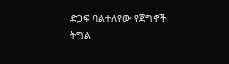ድጋፍ ባልተለየው የጀግኖች
ትግል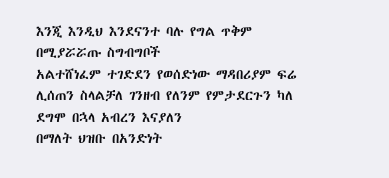እንጂ እንዲህ እንደናንተ ባሉ የግል ጥቅም በሚያሯሯጡ ስግብግቦች
አልተሸነፈም ተገድደን የወሰድነው ማዳበሪያም ፍሬ ሊሰጠን ስላልቻለ ገንዘብ የለንም የምታደርጉን ካለ ደግሞ በኋላ አብረን እናያለን
በማለት ህዝቡ በአንድነት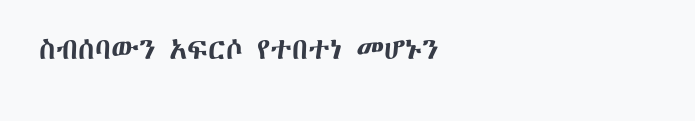ስብሰባውን አፍርሶ የተበተነ መሆኑን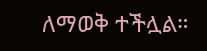ለማወቅ ተችሏል።